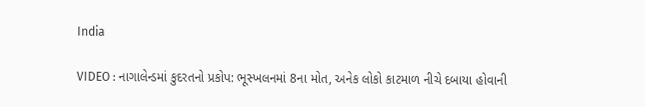India

VIDEO : નાગાલેન્ડમાં કુદરતનો પ્રકોપ: ભૂસ્ખલનમાં 8ના મોત, અનેક લોકો કાટમાળ નીચે દબાયા હોવાની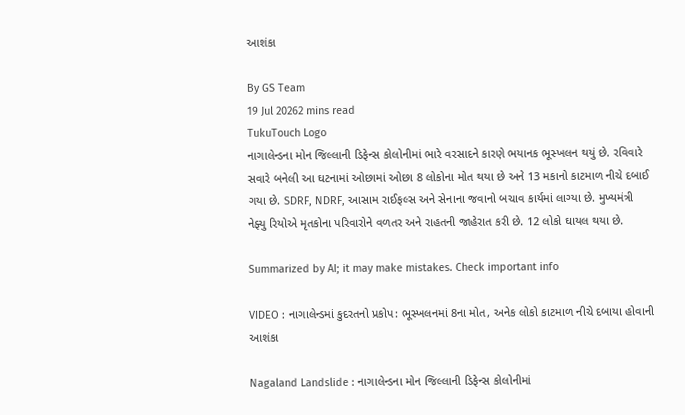આશંકા

By GS Team
19 Jul 20262 mins read
TukuTouch Logo
નાગાલેન્ડના મોન જિલ્લાની ડિફેન્સ કોલોનીમાં ભારે વરસાદને કારણે ભયાનક ભૂસ્ખલન થયું છે. રવિવારે સવારે બનેલી આ ઘટનામાં ઓછામાં ઓછા 8 લોકોના મોત થયા છે અને 13 મકાનો કાટમાળ નીચે દબાઈ ગયા છે. SDRF, NDRF, આસામ રાઈફલ્સ અને સેનાના જવાનો બચાવ કાર્યમાં લાગ્યા છે. મુખ્યમંત્રી નેફ્યુ રિયોએ મૃતકોના પરિવારોને વળતર અને રાહતની જાહેરાત કરી છે. 12 લોકો ઘાયલ થયા છે.

Summarized by AI; it may make mistakes. Check important info

VIDEO : નાગાલેન્ડમાં કુદરતનો પ્રકોપ: ભૂસ્ખલનમાં 8ના મોત, અનેક લોકો કાટમાળ નીચે દબાયા હોવાની આશંકા

Nagaland Landslide : નાગાલેન્ડના મોન જિલ્લાની ડિફેન્સ કોલોનીમાં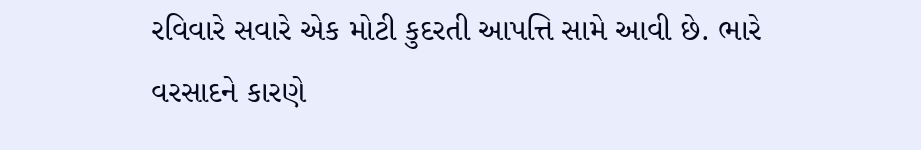રવિવારે સવારે એક મોટી કુદરતી આપત્તિ સામે આવી છે. ભારે વરસાદને કારણે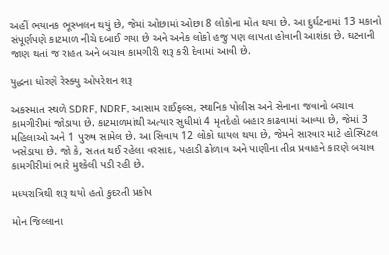અહીં ભયાનક ભૂસ્ખલન થયું છે, જેમાં ઓછામાં ઓછા 8 લોકોના મોત થયા છે. આ દુર્ઘટનામાં 13 મકાનો સંપૂર્ણપણે કાટમાળ નીચે દબાઈ ગયા છે અને અનેક લોકો હજુ પણ લાપતા હોવાની આશંકા છે. ઘટનાની જાણ થતાં જ રાહત અને બચાવ કામગીરી શરૂ કરી દેવામાં આવી છે.

યુદ્ધના ધોરણે રેસ્ક્યુ ઓપરેશન શરૂ

અકસ્માત સ્થળે SDRF, NDRF, આસામ રાઈફલ્સ, સ્થાનિક પોલીસ અને સેનાના જવાનો બચાવ કામગીરીમાં જોડાયા છે. કાટમાળમાંથી અત્યાર સુધીમાં 4 મૃતદેહો બહાર કાઢવામાં આવ્યા છે, જેમાં 3 મહિલાઓ અને 1 પુરુષ સામેલ છે. આ સિવાય 12 લોકો ઘાયલ થયા છે, જેમને સારવાર માટે હોસ્પિટલ ખસેડાયા છે. જો કે, સતત થઈ રહેલા વરસાદ, પહાડી ઢોળાવ અને પાણીના તીવ્ર પ્રવાહને કારણે બચાવ કામગીરીમાં ભારે મુશ્કેલી પડી રહી છે.

મધ્યરાત્રિથી શરૂ થયો હતો કુદરતી પ્રકોપ

મોન જિલ્લાના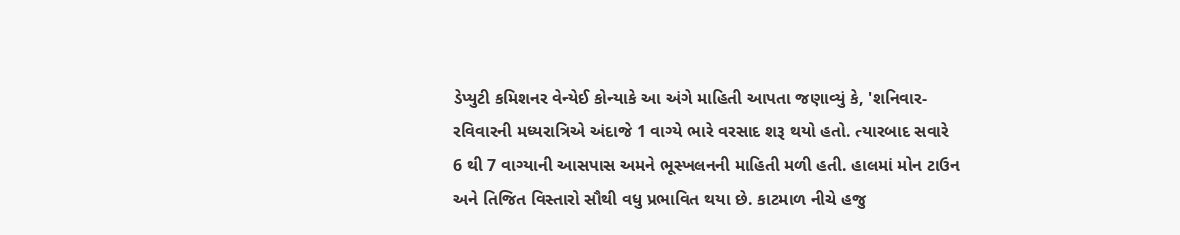ડેપ્યુટી કમિશનર વેન્યેઈ કોન્યાકે આ અંગે માહિતી આપતા જણાવ્યું કે, 'શનિવાર-રવિવારની મધ્યરાત્રિએ અંદાજે 1 વાગ્યે ભારે વરસાદ શરૂ થયો હતો. ત્યારબાદ સવારે 6 થી 7 વાગ્યાની આસપાસ અમને ભૂસ્ખલનની માહિતી મળી હતી. હાલમાં મોન ટાઉન અને તિજિત વિસ્તારો સૌથી વધુ પ્રભાવિત થયા છે. કાટમાળ નીચે હજુ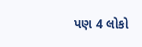પણ 4 લોકો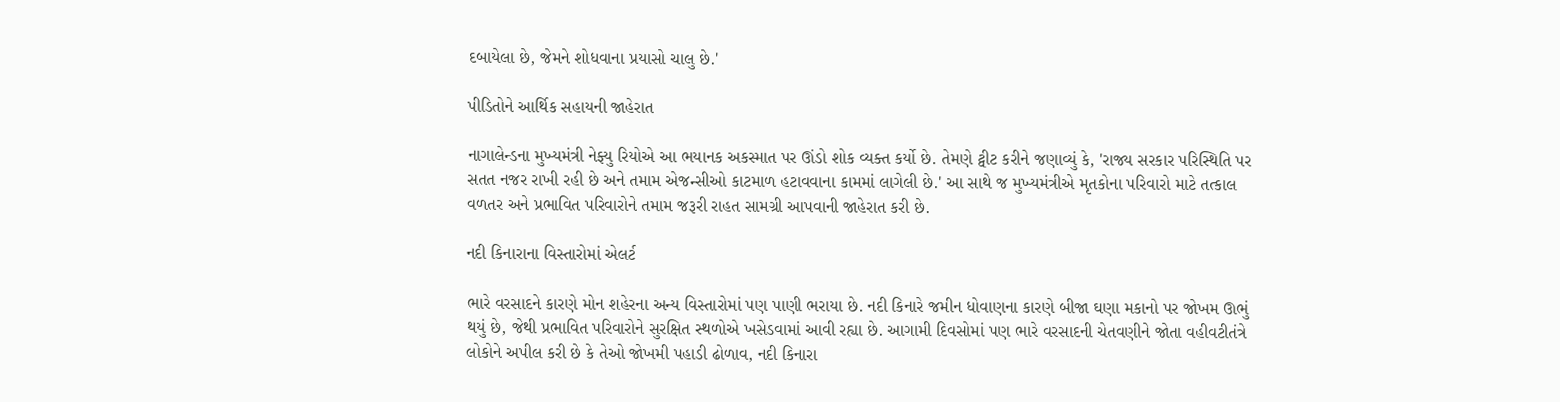દબાયેલા છે, જેમને શોધવાના પ્રયાસો ચાલુ છે.'

પીડિતોને આર્થિક સહાયની જાહેરાત

નાગાલેન્ડના મુખ્યમંત્રી નેફ્યુ રિયોએ આ ભયાનક અકસ્માત પર ઊંડો શોક વ્યક્ત કર્યો છે. તેમણે ટ્વીટ કરીને જણાવ્યું કે, 'રાજ્ય સરકાર પરિસ્થિતિ પર સતત નજર રાખી રહી છે અને તમામ એજન્સીઓ કાટમાળ હટાવવાના કામમાં લાગેલી છે.' આ સાથે જ મુખ્યમંત્રીએ મૃતકોના પરિવારો માટે તત્કાલ વળતર અને પ્રભાવિત પરિવારોને તમામ જરૂરી રાહત સામગ્રી આપવાની જાહેરાત કરી છે.

નદી કિનારાના વિસ્તારોમાં એલર્ટ

ભારે વરસાદને કારણે મોન શહેરના અન્ય વિસ્તારોમાં પણ પાણી ભરાયા છે. નદી કિનારે જમીન ધોવાણના કારણે બીજા ઘણા મકાનો પર જોખમ ઊભું થયું છે, જેથી પ્રભાવિત પરિવારોને સુરક્ષિત સ્થળોએ ખસેડવામાં આવી રહ્યા છે. આગામી દિવસોમાં પણ ભારે વરસાદની ચેતવણીને જોતા વહીવટીતંત્રે લોકોને અપીલ કરી છે કે તેઓ જોખમી પહાડી ઢોળાવ, નદી કિનારા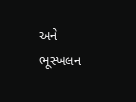અને ભૂસ્ખલન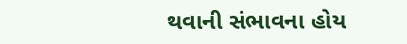થવાની સંભાવના હોય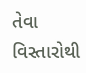તેવા વિસ્તારોથી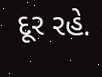દૂર રહે.